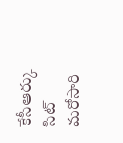కేసీఆర్కు సిట్ మరోసారి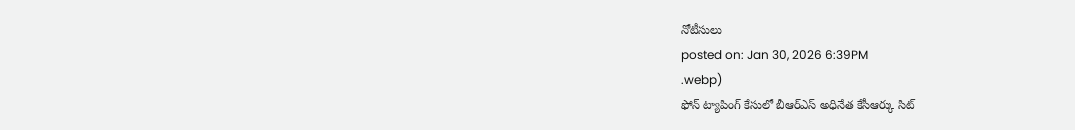నోటీసులు
posted on: Jan 30, 2026 6:39PM
.webp)
ఫోన్ ట్యాపింగ్ కేసులో బీఆర్ఎస్ అధినేత కేసీఆర్కు సిట్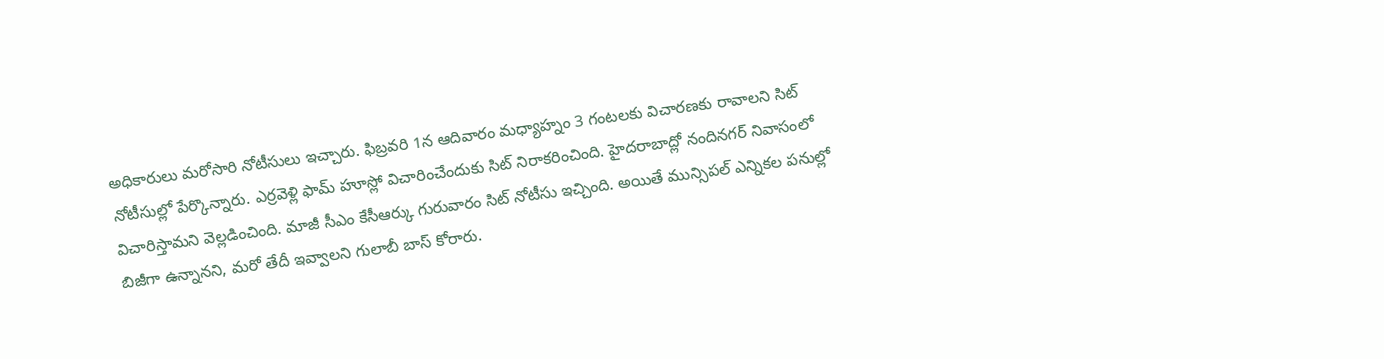అధికారులు మరోసారి నోటీసులు ఇచ్చారు. ఫిబ్రవరి 1న ఆదివారం మధ్యాహ్నం 3 గంటలకు విచారణకు రావాలని సిట్ నోటీసుల్లో పేర్కొన్నారు. ఎర్రవెళ్లి ఫామ్ హూస్లో విచారించేందుకు సిట్ నిరాకరించింది. హైదరాబాద్లో నందినగర్ నివాసంలో విచారిస్తామని వెల్లడించింది. మాజీ సీఎం కేసీఆర్కు గురువారం సిట్ నోటీసు ఇచ్చింది. అయితే మున్సిపల్ ఎన్నికల పనుల్లో బిజీగా ఉన్నానని, మరో తేదీ ఇవ్వాలని గులాబీ బాస్ కోరారు.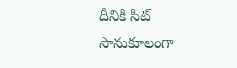దీనికి సిట్ సానుకూలంగా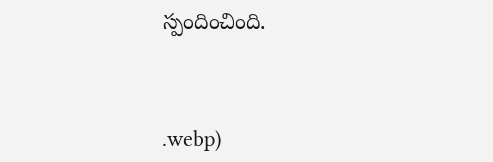స్పందించింది.



.webp)